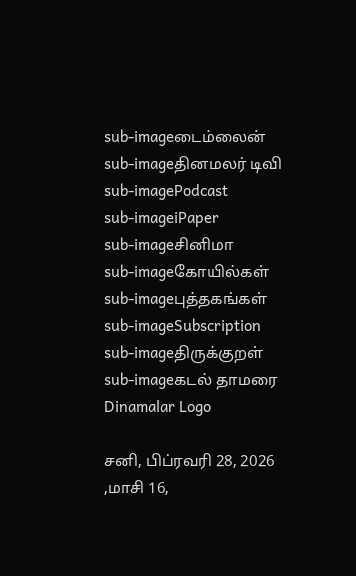sub-imageடைம்லைன்
sub-imageதினமலர் டிவி
sub-imagePodcast
sub-imageiPaper
sub-imageசினிமா
sub-imageகோயில்கள்
sub-imageபுத்தகங்கள்
sub-imageSubscription
sub-imageதிருக்குறள்
sub-imageகடல் தாமரை
Dinamalar Logo

சனி, பிப்ரவரி 28, 2026 ,மாசி 16,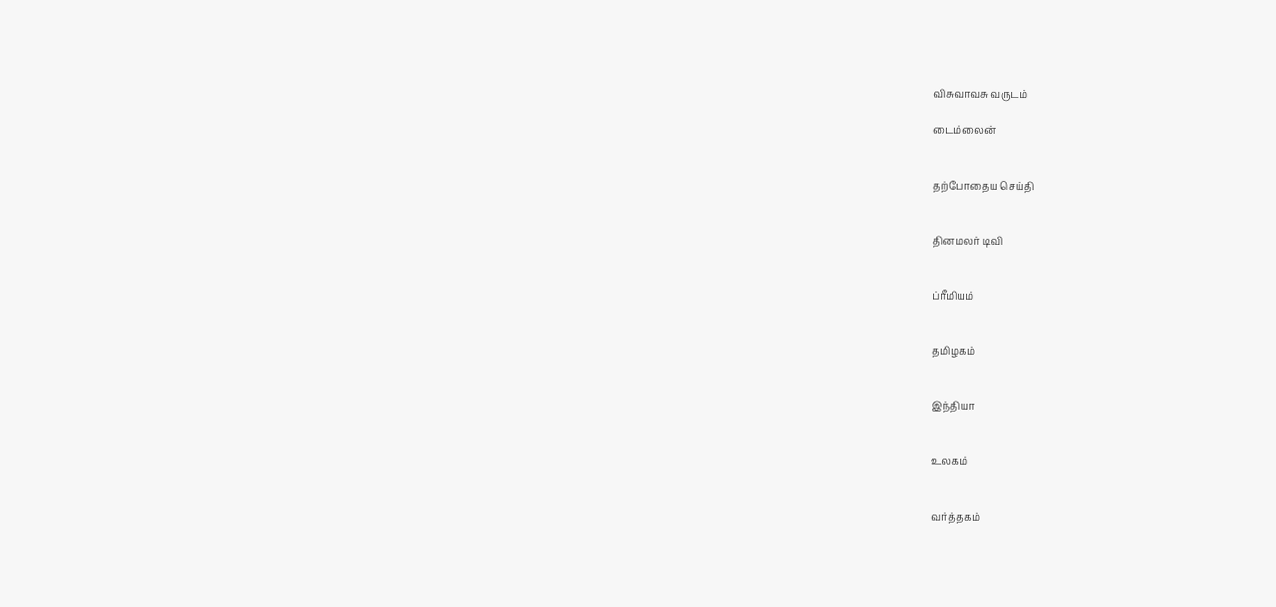விசுவாவசு வருடம்

டைம்லைன்


தற்போதைய செய்தி


தினமலர் டிவி


ப்ரீமியம்


தமிழகம்


இந்தியா


உலகம்


வர்த்தகம்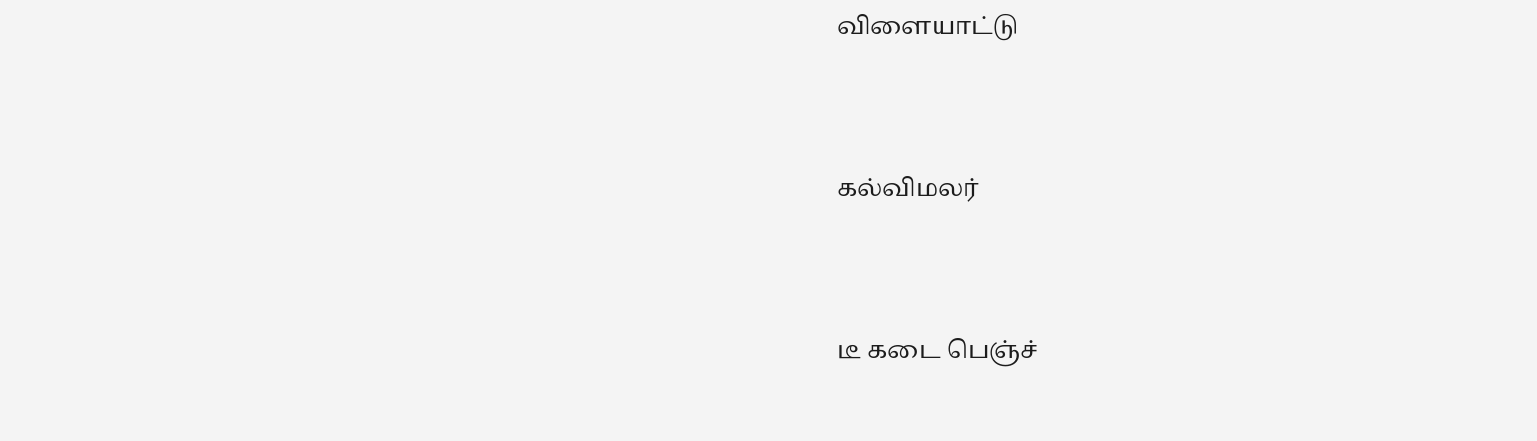விளையாட்டு


கல்விமலர்


டீ கடை பெஞ்ச்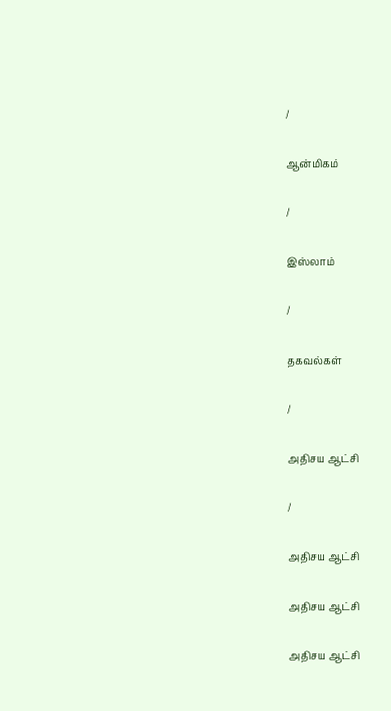/

ஆன்மிகம்

/

இஸ்லாம்

/

தகவல்கள்

/

அதிசய ஆட்சி

/

அதிசய ஆட்சி

அதிசய ஆட்சி

அதிசய ஆட்சி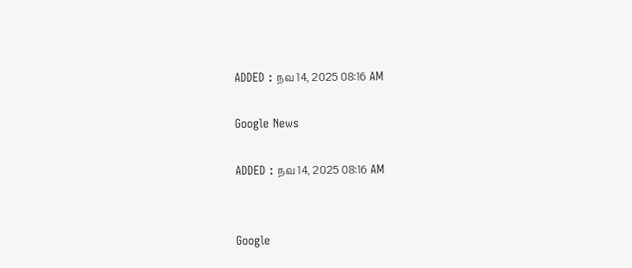ADDED : நவ 14, 2025 08:16 AM

Google News

ADDED : நவ 14, 2025 08:16 AM


Google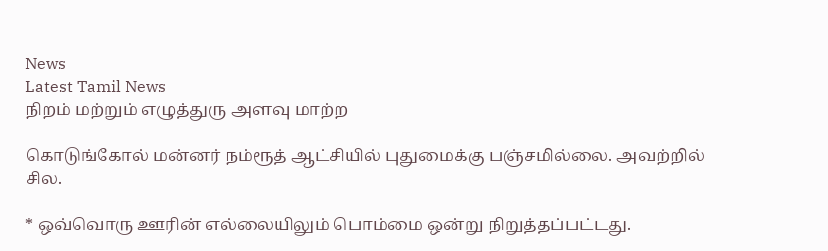News
Latest Tamil News
நிறம் மற்றும் எழுத்துரு அளவு மாற்ற

கொடுங்கோல் மன்னர் நம்ரூத் ஆட்சியில் புதுமைக்கு பஞ்சமில்லை. அவற்றில் சில.

* ஒவ்வொரு ஊரின் எல்லையிலும் பொம்மை ஒன்று நிறுத்தப்பட்டது.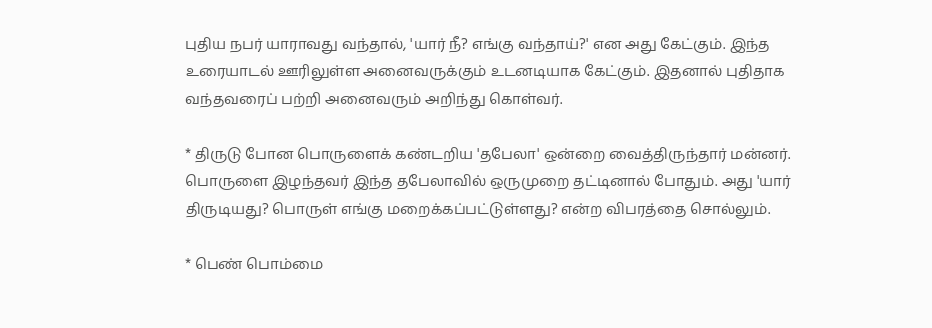புதிய நபர் யாராவது வந்தால், 'யார் நீ? எங்கு வந்தாய்?' என அது கேட்கும். இந்த உரையாடல் ஊரிலுள்ள அனைவருக்கும் உடனடியாக கேட்கும். இதனால் புதிதாக வந்தவரைப் பற்றி அனைவரும் அறிந்து கொள்வர்.

* திருடு போன பொருளைக் கண்டறிய 'தபேலா' ஒன்றை வைத்திருந்தார் மன்னர். பொருளை இழந்தவர் இந்த தபேலாவில் ஒருமுறை தட்டினால் போதும். அது 'யார் திருடியது? பொருள் எங்கு மறைக்கப்பட்டுள்ளது? என்ற விபரத்தை சொல்லும்.

* பெண் பொம்மை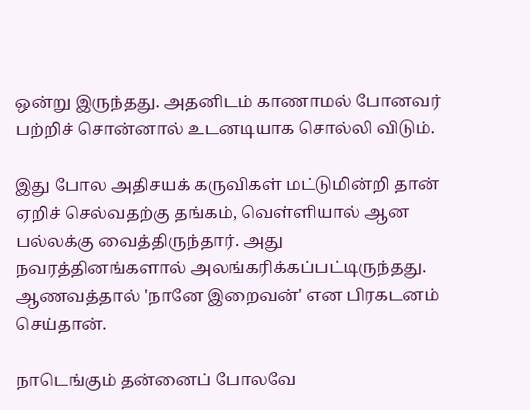ஒன்று இருந்தது. அதனிடம் காணாமல் போனவர் பற்றிச் சொன்னால் உடனடியாக சொல்லி விடும்.

இது போல அதிசயக் கருவிகள் மட்டுமின்றி தான் ஏறிச் செல்வதற்கு தங்கம், வெள்ளியால் ஆன பல்லக்கு வைத்திருந்தார். அது நவரத்தினங்களால் அலங்கரிக்கப்பட்டிருந்தது. ஆணவத்தால் 'நானே இறைவன்' என பிரகடனம் செய்தான்.

நாடெங்கும் தன்னைப் போலவே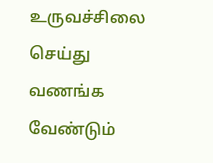உருவச்சிலை செய்து வணங்க வேண்டும்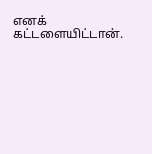எனக் கட்டளையிட்டான்.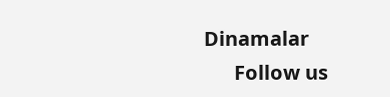Dinamalar
      Follow us